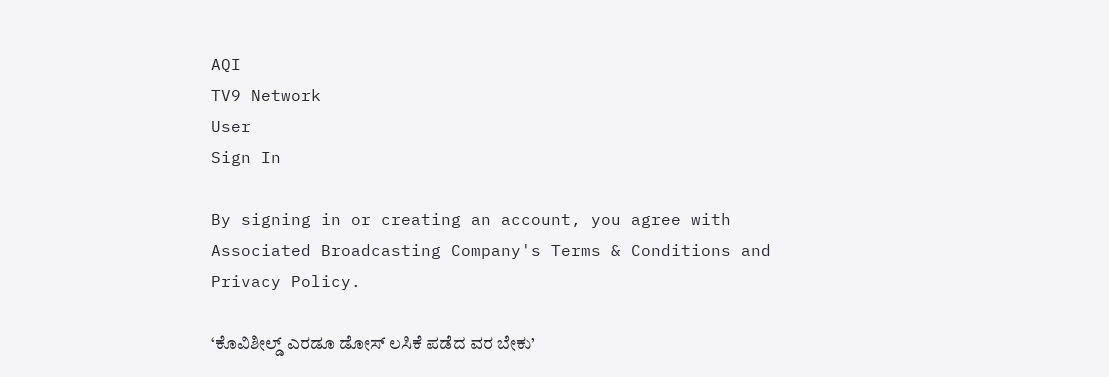AQI
TV9 Network
User
Sign In

By signing in or creating an account, you agree with Associated Broadcasting Company's Terms & Conditions and Privacy Policy.

‘ಕೊವಿಶೀಲ್ಡ್ ಎರಡೂ ಡೋಸ್ ಲಸಿಕೆ ಪಡೆದ ವರ ಬೇಕು’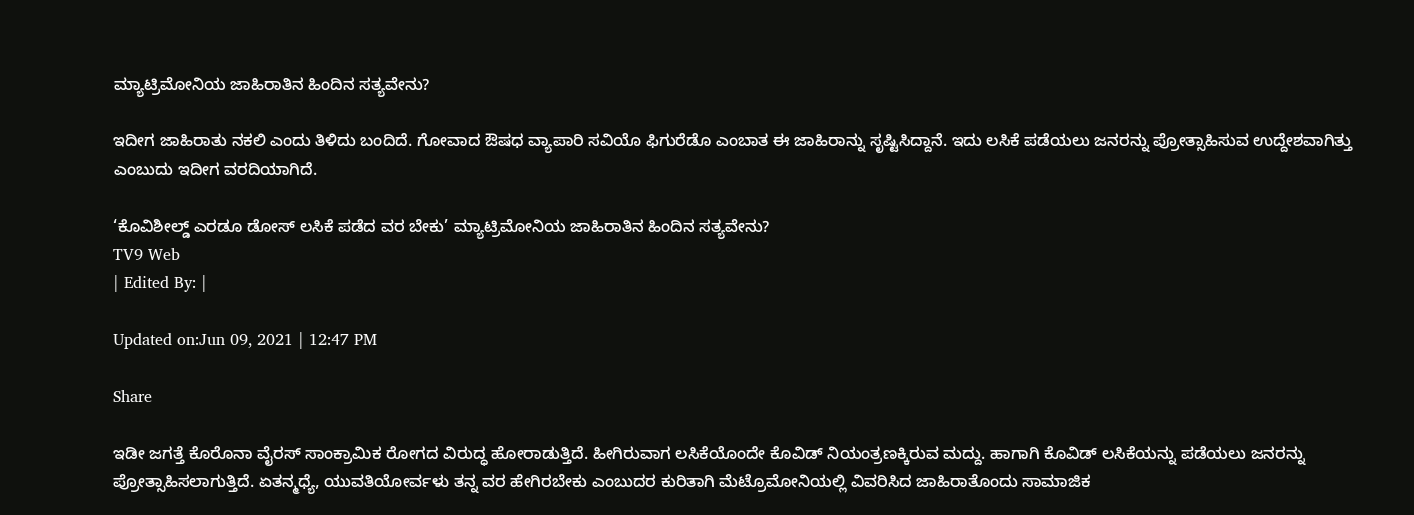ಮ್ಯಾಟ್ರಿಮೋನಿಯ ಜಾಹಿರಾತಿನ ಹಿಂದಿನ ಸತ್ಯವೇನು?

ಇದೀಗ ಜಾಹಿರಾತು ನಕಲಿ ಎಂದು ತಿಳಿದು ಬಂದಿದೆ. ಗೋವಾದ ಔಷಧ ವ್ಯಾಪಾರಿ ಸವಿಯೊ ಫಿಗುರೆಡೊ ಎಂಬಾತ ಈ ಜಾಹಿರಾನ್ನು ಸೃಷ್ಟಿಸಿದ್ದಾನೆ. ಇದು ಲಸಿಕೆ ಪಡೆಯಲು ಜನರನ್ನು ಪ್ರೋತ್ಸಾಹಿಸುವ ಉದ್ದೇಶವಾಗಿತ್ತು ಎಂಬುದು ಇದೀಗ ವರದಿಯಾಗಿದೆ.

‘ಕೊವಿಶೀಲ್ಡ್ ಎರಡೂ ಡೋಸ್ ಲಸಿಕೆ ಪಡೆದ ವರ ಬೇಕು’ ಮ್ಯಾಟ್ರಿಮೋನಿಯ ಜಾಹಿರಾತಿನ ಹಿಂದಿನ ಸತ್ಯವೇನು?
TV9 Web
| Edited By: |

Updated on:Jun 09, 2021 | 12:47 PM

Share

ಇಡೀ ಜಗತ್ತೆ ಕೊರೊನಾ ವೈರಸ್ ಸಾಂಕ್ರಾಮಿಕ ರೋಗದ ವಿರುದ್ಧ ಹೋರಾಡುತ್ತಿದೆ. ಹೀಗಿರುವಾಗ ಲಸಿಕೆಯೊಂದೇ ಕೊವಿಡ್ ನಿಯಂತ್ರಣಕ್ಕಿರುವ ಮದ್ದು. ಹಾಗಾಗಿ ಕೊವಿಡ್ ಲಸಿಕೆಯನ್ನು ಪಡೆಯಲು ಜನರನ್ನು ಪ್ರೋತ್ಸಾಹಿಸಲಾಗುತ್ತಿದೆ. ಏತನ್ಮಧ್ಯೆ, ಯುವತಿಯೋರ್ವಳು ತನ್ನ ವರ ಹೇಗಿರಬೇಕು ಎಂಬುದರ ಕುರಿತಾಗಿ ಮೆಟ್ರೊಮೋನಿಯಲ್ಲಿ ವಿವರಿಸಿದ ಜಾಹಿರಾತೊಂದು ಸಾಮಾಜಿಕ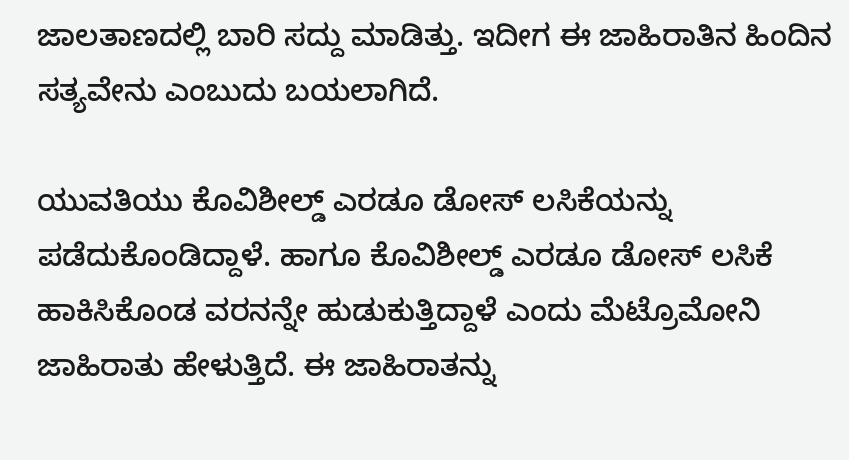ಜಾಲತಾಣದಲ್ಲಿ ಬಾರಿ ಸದ್ದು ಮಾಡಿತ್ತು. ಇದೀಗ ಈ ಜಾಹಿರಾತಿನ ಹಿಂದಿನ ಸತ್ಯವೇನು ಎಂಬುದು ಬಯಲಾಗಿದೆ.

ಯುವತಿಯು ಕೊವಿಶೀಲ್ಡ್ ಎರಡೂ ಡೋಸ್ ಲಸಿಕೆಯನ್ನು ಪಡೆದುಕೊಂಡಿದ್ದಾಳೆ. ಹಾಗೂ ಕೊವಿಶೀಲ್ಡ್ ಎರಡೂ ಡೋಸ್ ಲಸಿಕೆ ಹಾಕಿಸಿಕೊಂಡ ವರನನ್ನೇ ಹುಡುಕುತ್ತಿದ್ದಾಳೆ ಎಂದು ಮೆಟ್ರೊಮೋನಿ ಜಾಹಿರಾತು ಹೇಳುತ್ತಿದೆ. ಈ ಜಾಹಿರಾತನ್ನು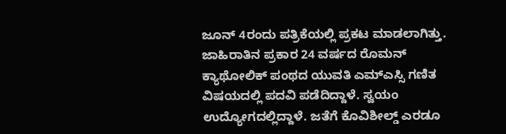ಜೂನ್ 4ರಂದು ಪತ್ರಿಕೆಯಲ್ಲಿ ಪ್ರಕಟ ಮಾಡಲಾಗಿತ್ತು. ಜಾಹಿರಾತಿನ ಪ್ರಕಾರ 24 ವರ್ಷದ ರೊಮನ್ ಕ್ಯಾಥೋಲಿಕ್ ಪಂಥದ ಯುವತಿ ಎಮ್ಎಸ್ಸಿ ಗಣಿತ ವಿಷಯದಲ್ಲಿ ಪದವಿ ಪಡೆದಿದ್ದಾಳೆ. ಸ್ವಯಂ ಉದ್ಯೋಗದಲ್ಲಿದ್ದಾಳೆ. ಜತೆಗೆ ಕೊವಿಶೀಲ್ಡ್ ಎರಡೂ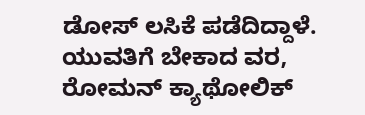ಡೋಸ್ ಲಸಿಕೆ ಪಡೆದಿದ್ದಾಳೆ. ಯುವತಿಗೆ ಬೇಕಾದ ವರ, ರೋಮನ್ ಕ್ಯಾಥೋಲಿಕ್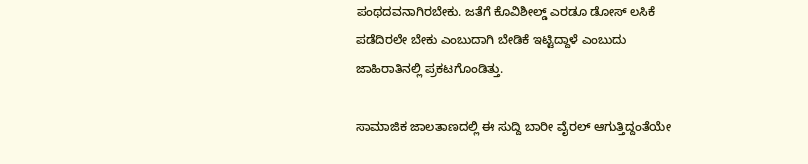ಪಂಥದವನಾಗಿರಬೇಕು. ಜತೆಗೆ ಕೊವಿಶೀಲ್ಡ್ ಎರಡೂ ಡೋಸ್ ಲಸಿಕೆ ಪಡೆದಿರಲೇ ಬೇಕು ಎಂಬುದಾಗಿ ಬೇಡಿಕೆ ಇಟ್ಟಿದ್ದಾಳೆ ಎಂಬುದು ಜಾಹಿರಾತಿನಲ್ಲಿ ಪ್ರಕಟಗೊಂಡಿತ್ತು.

ಸಾಮಾಜಿಕ ಜಾಲತಾಣದಲ್ಲಿ ಈ ಸುದ್ದಿ ಬಾರೀ ವೈರಲ್ ಆಗುತ್ತಿದ್ದಂತೆಯೇ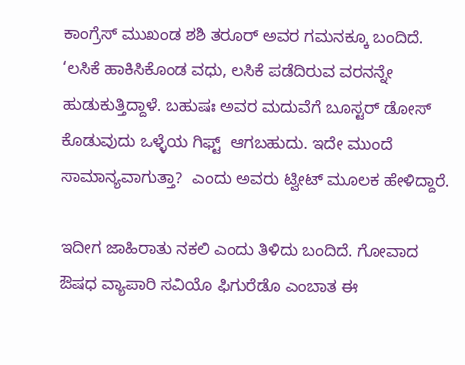ಕಾಂಗ್ರೆಸ್ ಮುಖಂಡ ಶಶಿ ತರೂರ್ ಅವರ ಗಮನಕ್ಕೂ ಬಂದಿದೆ. ‘ಲಸಿಕೆ ಹಾಕಿಸಿಕೊಂಡ ವಧು, ಲಸಿಕೆ ಪಡೆದಿರುವ ವರನನ್ನೇ ಹುಡುಕುತ್ತಿದ್ದಾಳೆ. ಬಹುಷಃ ಅವರ ಮದುವೆಗೆ ಬೂಸ್ಟರ್ ಡೋಸ್ ಕೊಡುವುದು ಒಳ್ಳೆಯ ಗಿಫ್ಟ್  ಆಗಬಹುದು. ಇದೇ ಮುಂದೆ ಸಾಮಾನ್ಯವಾಗುತ್ತಾ?  ಎಂದು ಅವರು ಟ್ವೀಟ್ ಮೂಲಕ ಹೇಳಿದ್ದಾರೆ.

ಇದೀಗ ಜಾಹಿರಾತು ನಕಲಿ ಎಂದು ತಿಳಿದು ಬಂದಿದೆ. ಗೋವಾದ ಔಷಧ ವ್ಯಾಪಾರಿ ಸವಿಯೊ ಫಿಗುರೆಡೊ ಎಂಬಾತ ಈ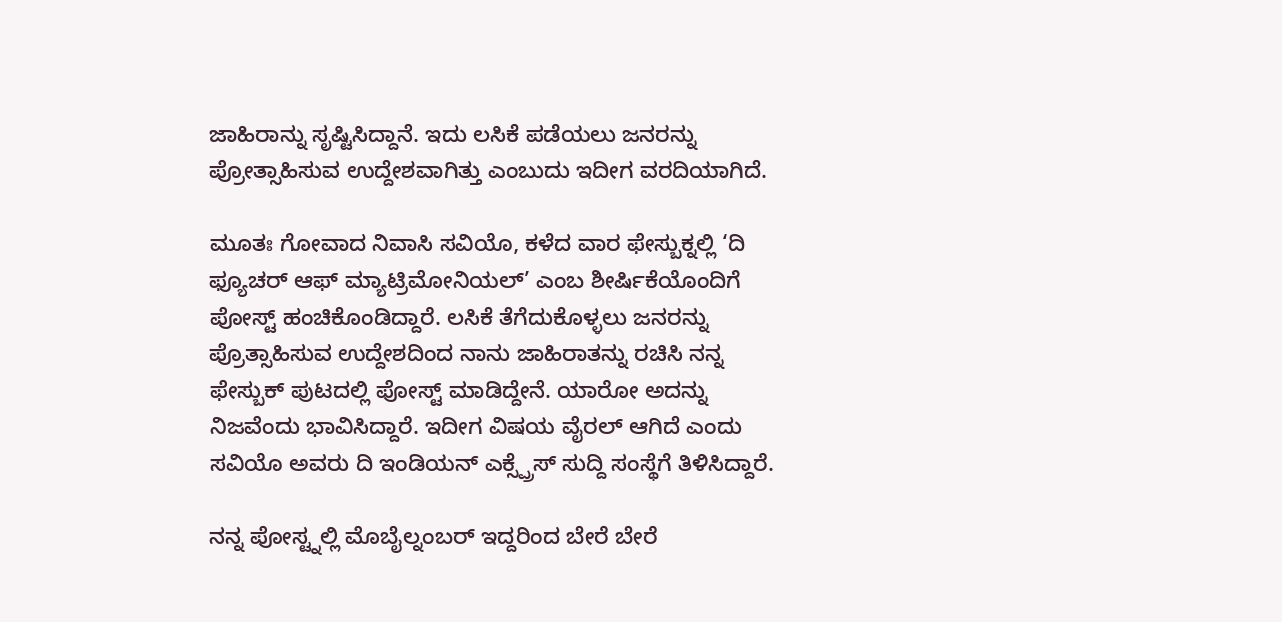ಜಾಹಿರಾನ್ನು ಸೃಷ್ಟಿಸಿದ್ದಾನೆ. ಇದು ಲಸಿಕೆ ಪಡೆಯಲು ಜನರನ್ನು ಪ್ರೋತ್ಸಾಹಿಸುವ ಉದ್ದೇಶವಾಗಿತ್ತು ಎಂಬುದು ಇದೀಗ ವರದಿಯಾಗಿದೆ.

ಮೂತಃ ಗೋವಾದ ನಿವಾಸಿ ಸವಿಯೊ, ಕಳೆದ ವಾರ ಫೇಸ್ಬುಕ್ನಲ್ಲಿ ‘ದಿ ಫ್ಯೂಚರ್ ಆಫ್ ಮ್ಯಾಟ್ರಿಮೋನಿಯಲ್’ ಎಂಬ ಶೀರ್ಷಿಕೆಯೊಂದಿಗೆ ಪೋಸ್ಟ್ ಹಂಚಿಕೊಂಡಿದ್ದಾರೆ. ಲಸಿಕೆ ತೆಗೆದುಕೊಳ್ಳಲು ಜನರನ್ನು ಪ್ರೊತ್ಸಾಹಿಸುವ ಉದ್ದೇಶದಿಂದ ನಾನು ಜಾಹಿರಾತನ್ನು ರಚಿಸಿ ನನ್ನ ಫೇಸ್ಬುಕ್ ಪುಟದಲ್ಲಿ ಪೋಸ್ಟ್ ಮಾಡಿದ್ದೇನೆ. ಯಾರೋ ಅದನ್ನು ನಿಜವೆಂದು ಭಾವಿಸಿದ್ದಾರೆ. ಇದೀಗ ವಿಷಯ ವೈರಲ್ ಆಗಿದೆ ಎಂದು ಸವಿಯೊ ಅವರು ದಿ ಇಂಡಿಯನ್ ಎಕ್ಸ್ಪ್ರೆಸ್ ಸುದ್ದಿ ಸಂಸ್ಥೆಗೆ ತಿಳಿಸಿದ್ದಾರೆ.

ನನ್ನ ಪೋಸ್ಟ್ನಲ್ಲಿ ಮೊಬೈಲ್ನಂಬರ್ ಇದ್ದರಿಂದ ಬೇರೆ ಬೇರೆ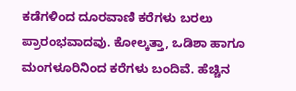ಕಡೆಗಳಿಂದ ದೂರವಾಣಿ ಕರೆಗಳು ಬರಲು ಪ್ರಾರಂಭವಾದವು. ಕೋಲ್ಕತ್ತಾ, ಒಡಿಶಾ ಹಾಗೂ ಮಂಗಳೂರಿನಿಂದ ಕರೆಗಳು ಬಂದಿವೆ. ಹೆಚ್ಚಿನ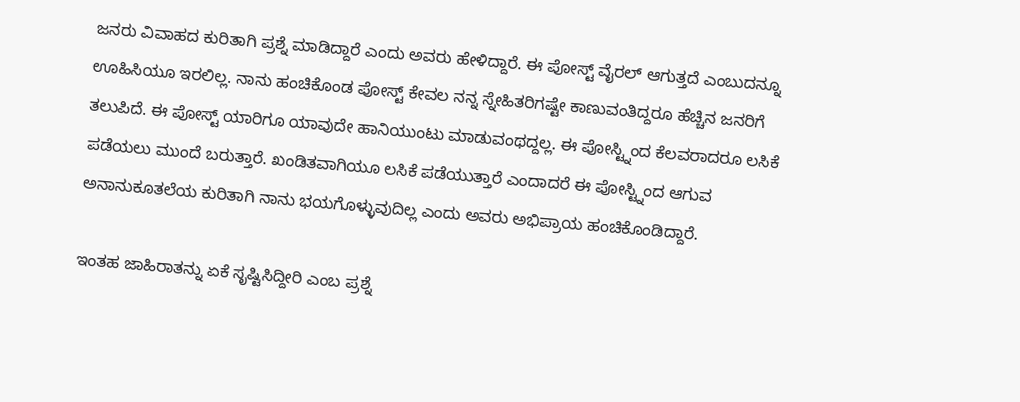ಜನರು ವಿವಾಹದ ಕುರಿತಾಗಿ ಪ್ರಶ್ನೆ ಮಾಡಿದ್ದಾರೆ ಎಂದು ಅವರು ಹೇಳಿದ್ದಾರೆ. ಈ ಪೋಸ್ಟ್ ವೈರಲ್ ಆಗುತ್ತದೆ ಎಂಬುದನ್ನೂ ಊಹಿಸಿಯೂ ಇರಲಿಲ್ಲ. ನಾನು ಹಂಚಿಕೊಂಡ ಪೋಸ್ಟ್ ಕೇವಲ ನನ್ನ ಸ್ನೇಹಿತರಿಗಷ್ಟೇ ಕಾಣುವಂತಿದ್ದರೂ ಹೆಚ್ಚಿನ ಜನರಿಗೆ ತಲುಪಿದೆ. ಈ ಪೋಸ್ಟ್ ಯಾರಿಗೂ ಯಾವುದೇ ಹಾನಿಯುಂಟು ಮಾಡುವಂಥದ್ದಲ್ಲ. ಈ ಪೋಸ್ಟ್ನಿಂದ ಕೆಲವರಾದರೂ ಲಸಿಕೆ ಪಡೆಯಲು ಮುಂದೆ ಬರುತ್ತಾರೆ. ಖಂಡಿತವಾಗಿಯೂ ಲಸಿಕೆ ಪಡೆಯುತ್ತಾರೆ ಎಂದಾದರೆ ಈ ಪೋಸ್ಟ್ನಿಂದ ಆಗುವ ಅನಾನುಕೂತಲೆಯ ಕುರಿತಾಗಿ ನಾನು ಭಯಗೊಳ್ಳುವುದಿಲ್ಲ ಎಂದು ಅವರು ಅಭಿಪ್ರಾಯ ಹಂಚಿಕೊಂಡಿದ್ದಾರೆ.

ಇಂತಹ ಜಾಹಿರಾತನ್ನು ಏಕೆ ಸೃಷ್ಟಿಸಿದ್ದೀರಿ ಎಂಬ ಪ್ರಶ್ನೆ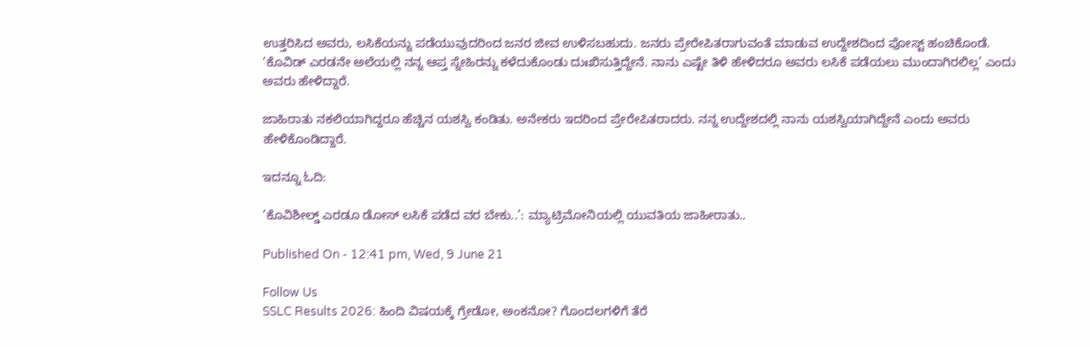ಉತ್ತರಿಸಿದ ಅವರು, ಲಸಿಕೆಯನ್ನು ಪಡೆಯುವುದರಿಂದ ಜನರ ಜೀವ ಉಳಿಸಬಹುದು. ಜನರು ಪ್ರೇರೇಪಿತರಾಗುವಂತೆ ಮಾಡುವ ಉದ್ದೇಶದಿಂದ ಪೋಸ್ಟ್ ಹಂಚಿಕೊಂಡೆ. ‘ಕೊವಿಡ್ ಎರಡನೇ ಅಲೆಯಲ್ಲಿ ನನ್ನ ಆಪ್ತ ಸ್ನೇಹಿರನ್ನು ಕಳೆದುಕೊಂಡು ದುಃಖಿಸುತ್ತಿದ್ದೇನೆ. ನಾನು ಎಷ್ಟೇ ತಿಳಿ ಹೇಳಿದರೂ ಅವರು ಲಸಿಕೆ ಪಡೆಯಲು ಮುಂದಾಗಿರಲಿಲ್ಲ’ ಎಂದು ಅವರು ಹೇಳಿದ್ದಾರೆ.

ಜಾಹಿರಾತು ನಕಲಿಯಾಗಿದ್ದರೂ ಹೆಚ್ಚಿನ ಯಶಸ್ವಿ ಕಂಡಿತು. ಅನೇಕರು ಇದರಿಂದ ಪ್ರೇರೇಪಿತರಾದರು. ನನ್ನ ಉದ್ದೇಶದಲ್ಲಿ ನಾನು ಯಶಸ್ವಿಯಾಗಿದ್ದೇನೆ ಎಂದು ಅವರು ಹೇಳಿಕೊಂಡಿದ್ದಾರೆ.

ಇದನ್ನೂ ಓದಿ:

‘ಕೊವಿಶೀಲ್ಡ್ ಎರಡೂ ಡೋಸ್ ಲಸಿಕೆ ಪಡೆದ ವರ ಬೇಕು..’: ಮ್ಯಾಟ್ರಿಮೋನಿಯಲ್ಲಿ ಯುವತಿಯ ಜಾಹೀರಾತು..

Published On - 12:41 pm, Wed, 9 June 21

Follow Us
SSLC Results 2026: ಹಿಂದಿ ವಿಷಯಕ್ಕೆ ಗ್ರೇಡೋ, ಅಂಕನೋ? ಗೊಂದಲಗಳಿಗೆ ತೆರೆ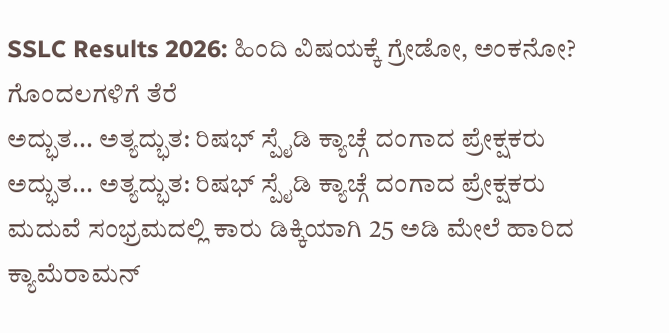SSLC Results 2026: ಹಿಂದಿ ವಿಷಯಕ್ಕೆ ಗ್ರೇಡೋ, ಅಂಕನೋ? ಗೊಂದಲಗಳಿಗೆ ತೆರೆ
ಅದ್ಭುತ... ಅತ್ಯದ್ಭುತ: ರಿಷಭ್ ಸ್ಪೈಡಿ ಕ್ಯಾಚ್ಗೆ ದಂಗಾದ ಪ್ರೇಕ್ಷಕರು
ಅದ್ಭುತ... ಅತ್ಯದ್ಭುತ: ರಿಷಭ್ ಸ್ಪೈಡಿ ಕ್ಯಾಚ್ಗೆ ದಂಗಾದ ಪ್ರೇಕ್ಷಕರು
ಮದುವೆ ಸಂಭ್ರಮದಲ್ಲಿ ಕಾರು ಡಿಕ್ಕಿಯಾಗಿ 25 ಅಡಿ ಮೇಲೆ ಹಾರಿದ ಕ್ಯಾಮೆರಾಮನ್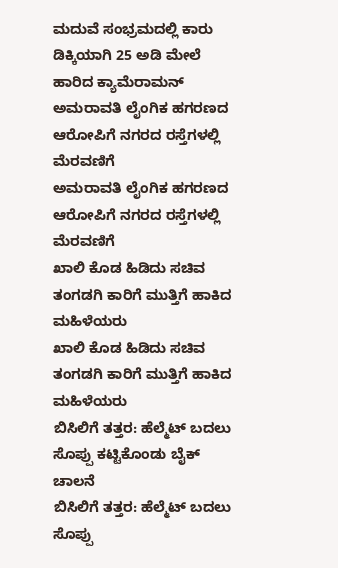ಮದುವೆ ಸಂಭ್ರಮದಲ್ಲಿ ಕಾರು ಡಿಕ್ಕಿಯಾಗಿ 25 ಅಡಿ ಮೇಲೆ ಹಾರಿದ ಕ್ಯಾಮೆರಾಮನ್
ಅಮರಾವತಿ ಲೈಂಗಿಕ ಹಗರಣದ ಆರೋಪಿಗೆ ನಗರದ ರಸ್ತೆಗಳಲ್ಲಿ ಮೆರವಣಿಗೆ
ಅಮರಾವತಿ ಲೈಂಗಿಕ ಹಗರಣದ ಆರೋಪಿಗೆ ನಗರದ ರಸ್ತೆಗಳಲ್ಲಿ ಮೆರವಣಿಗೆ
ಖಾಲಿ ಕೊಡ ಹಿಡಿದು ಸಚಿವ ತಂಗಡಗಿ ಕಾರಿಗೆ ಮುತ್ತಿಗೆ ಹಾಕಿದ ಮಹಿಳೆಯರು
ಖಾಲಿ ಕೊಡ ಹಿಡಿದು ಸಚಿವ ತಂಗಡಗಿ ಕಾರಿಗೆ ಮುತ್ತಿಗೆ ಹಾಕಿದ ಮಹಿಳೆಯರು
ಬಿಸಿಲಿಗೆ ತತ್ತರ: ಹೆಲ್ಮೆಟ್ ಬದಲು ಸೊಪ್ಪು ಕಟ್ಟಿಕೊಂಡು ಬೈಕ್ ಚಾಲನೆ
ಬಿಸಿಲಿಗೆ ತತ್ತರ: ಹೆಲ್ಮೆಟ್ ಬದಲು ಸೊಪ್ಪು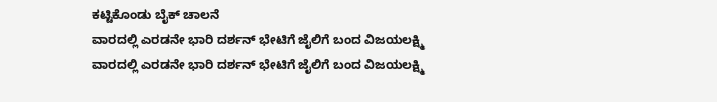ಕಟ್ಟಿಕೊಂಡು ಬೈಕ್ ಚಾಲನೆ
ವಾರದಲ್ಲಿ ಎರಡನೇ ಭಾರಿ ದರ್ಶನ್ ಭೇಟಿಗೆ ಜೈಲಿಗೆ ಬಂದ ವಿಜಯಲಕ್ಷ್ಮಿ
ವಾರದಲ್ಲಿ ಎರಡನೇ ಭಾರಿ ದರ್ಶನ್ ಭೇಟಿಗೆ ಜೈಲಿಗೆ ಬಂದ ವಿಜಯಲಕ್ಷ್ಮಿ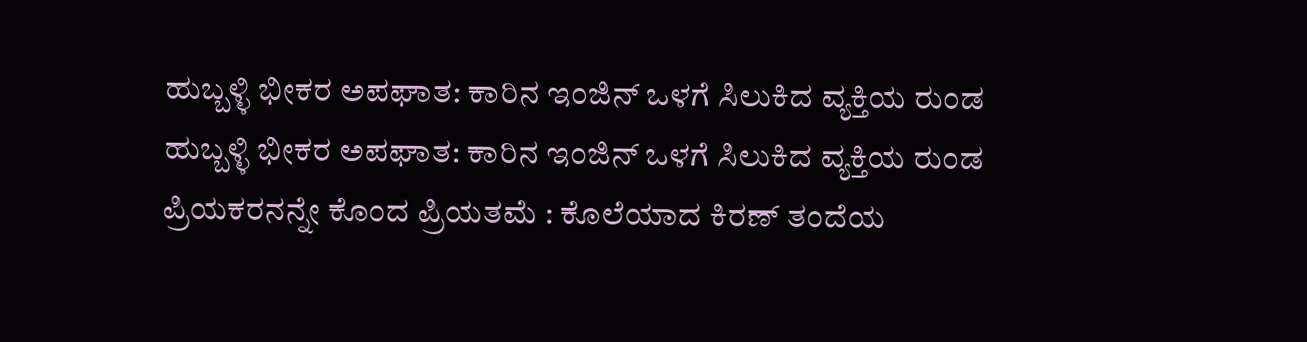ಹುಬ್ಬಳ್ಳಿ ಭೀಕರ ಅಪಘಾತ: ಕಾರಿನ ಇಂಜಿನ್ ಒಳಗೆ ಸಿಲುಕಿದ ವ್ಯಕ್ತಿಯ ರುಂಡ
ಹುಬ್ಬಳ್ಳಿ ಭೀಕರ ಅಪಘಾತ: ಕಾರಿನ ಇಂಜಿನ್ ಒಳಗೆ ಸಿಲುಕಿದ ವ್ಯಕ್ತಿಯ ರುಂಡ
ಪ್ರಿಯಕರನನ್ನೇ ಕೊಂದ ಪ್ರಿಯತಮೆ : ಕೊಲೆಯಾದ ಕಿರಣ್ ತಂದೆಯ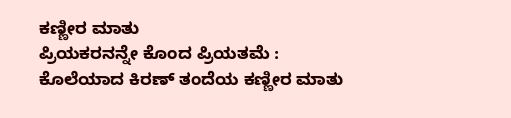ಕಣ್ಣೀರ ಮಾತು
ಪ್ರಿಯಕರನನ್ನೇ ಕೊಂದ ಪ್ರಿಯತಮೆ : ಕೊಲೆಯಾದ ಕಿರಣ್ ತಂದೆಯ ಕಣ್ಣೀರ ಮಾತು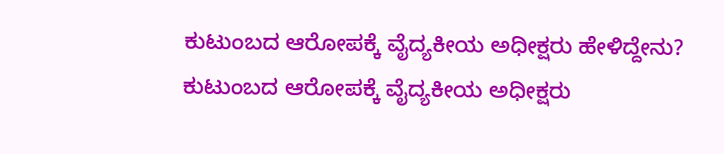ಕುಟುಂಬದ ಆರೋಪಕ್ಕೆ ವೈದ್ಯಕೀಯ ಅಧೀಕ್ಷರು ಹೇಳಿದ್ದೇನು?
ಕುಟುಂಬದ ಆರೋಪಕ್ಕೆ ವೈದ್ಯಕೀಯ ಅಧೀಕ್ಷರು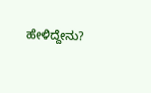ಹೇಳಿದ್ದೇನು?